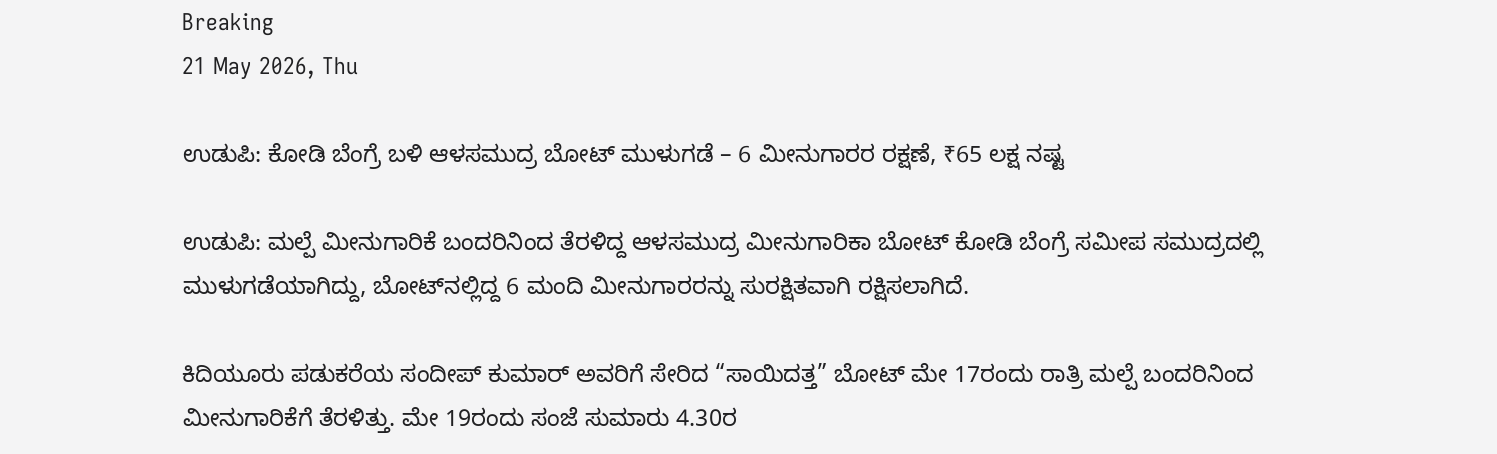Breaking
21 May 2026, Thu

ಉಡುಪಿ: ಕೋಡಿ ಬೆಂಗ್ರೆ ಬಳಿ ಆಳಸಮುದ್ರ ಬೋಟ್ ಮುಳುಗಡೆ – 6 ಮೀನುಗಾರರ ರಕ್ಷಣೆ, ₹65 ಲಕ್ಷ ನಷ್ಟ

ಉಡುಪಿ: ಮಲ್ಪೆ ಮೀನುಗಾರಿಕೆ ಬಂದರಿನಿಂದ ತೆರಳಿದ್ದ ಆಳಸಮುದ್ರ ಮೀನುಗಾರಿಕಾ ಬೋಟ್ ಕೋಡಿ ಬೆಂಗ್ರೆ ಸಮೀಪ ಸಮುದ್ರದಲ್ಲಿ ಮುಳುಗಡೆಯಾಗಿದ್ದು, ಬೋಟ್‌ನಲ್ಲಿದ್ದ 6 ಮಂದಿ ಮೀನುಗಾರರನ್ನು ಸುರಕ್ಷಿತವಾಗಿ ರಕ್ಷಿಸಲಾಗಿದೆ.

ಕಿದಿಯೂರು ಪಡುಕರೆಯ ಸಂದೀಪ್ ಕುಮಾರ್ ಅವರಿಗೆ ಸೇರಿದ “ಸಾಯಿದತ್ತ” ಬೋಟ್ ಮೇ 17ರಂದು ರಾತ್ರಿ ಮಲ್ಪೆ ಬಂದರಿನಿಂದ ಮೀನುಗಾರಿಕೆಗೆ ತೆರಳಿತ್ತು. ಮೇ 19ರಂದು ಸಂಜೆ ಸುಮಾರು 4.30ರ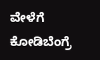ವೇಳೆಗೆ ಕೋಡಿಬೆಂಗ್ರೆ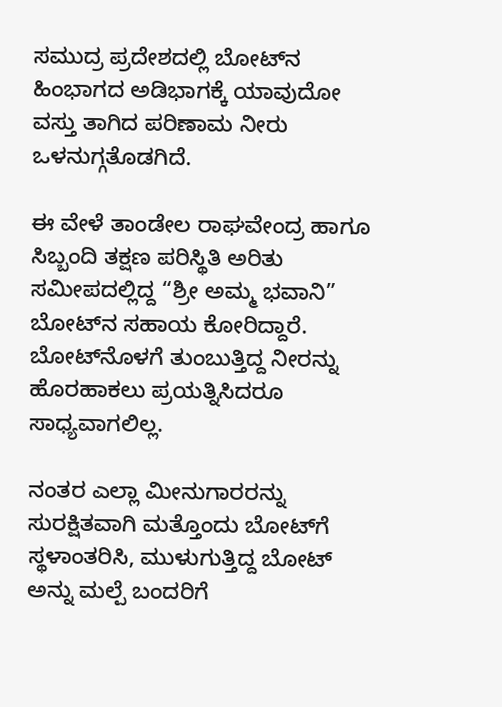ಸಮುದ್ರ ಪ್ರದೇಶದಲ್ಲಿ ಬೋಟ್‌ನ ಹಿಂಭಾಗದ ಅಡಿಭಾಗಕ್ಕೆ ಯಾವುದೋ ವಸ್ತು ತಾಗಿದ ಪರಿಣಾಮ ನೀರು ಒಳನುಗ್ಗತೊಡಗಿದೆ.

ಈ ವೇಳೆ ತಾಂಡೇಲ ರಾಘವೇಂದ್ರ ಹಾಗೂ ಸಿಬ್ಬಂದಿ ತಕ್ಷಣ ಪರಿಸ್ಥಿತಿ ಅರಿತು ಸಮೀಪದಲ್ಲಿದ್ದ “ಶ್ರೀ ಅಮ್ಮ ಭವಾನಿ” ಬೋಟ್‌ನ ಸಹಾಯ ಕೋರಿದ್ದಾರೆ. ಬೋಟ್‌ನೊಳಗೆ ತುಂಬುತ್ತಿದ್ದ ನೀರನ್ನು ಹೊರಹಾಕಲು ಪ್ರಯತ್ನಿಸಿದರೂ ಸಾಧ್ಯವಾಗಲಿಲ್ಲ.

ನಂತರ ಎಲ್ಲಾ ಮೀನುಗಾರರನ್ನು ಸುರಕ್ಷಿತವಾಗಿ ಮತ್ತೊಂದು ಬೋಟ್‌ಗೆ ಸ್ಥಳಾಂತರಿಸಿ, ಮುಳುಗುತ್ತಿದ್ದ ಬೋಟ್ ಅನ್ನು ಮಲ್ಪೆ ಬಂದರಿಗೆ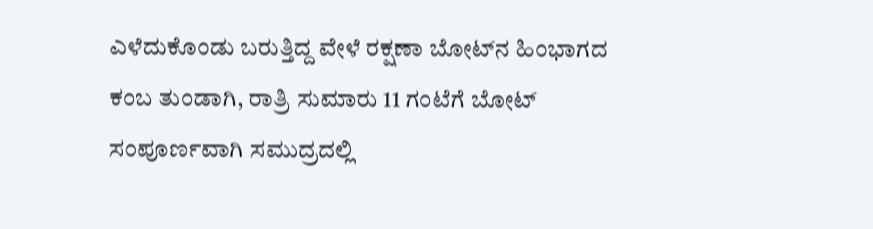ಎಳೆದುಕೊಂಡು ಬರುತ್ತಿದ್ದ ವೇಳೆ ರಕ್ಷಣಾ ಬೋಟ್‌ನ ಹಿಂಭಾಗದ ಕಂಬ ತುಂಡಾಗಿ, ರಾತ್ರಿ ಸುಮಾರು 11 ಗಂಟೆಗೆ ಬೋಟ್ ಸಂಪೂರ್ಣವಾಗಿ ಸಮುದ್ರದಲ್ಲಿ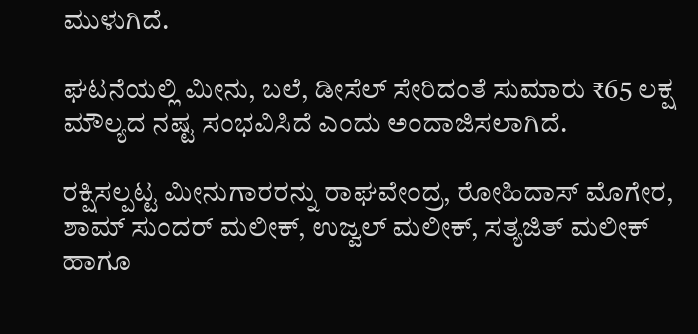ಮುಳುಗಿದೆ.

ಘಟನೆಯಲ್ಲಿ ಮೀನು, ಬಲೆ, ಡೀಸೆಲ್ ಸೇರಿದಂತೆ ಸುಮಾರು ₹65 ಲಕ್ಷ ಮೌಲ್ಯದ ನಷ್ಟ ಸಂಭವಿಸಿದೆ ಎಂದು ಅಂದಾಜಿಸಲಾಗಿದೆ.

ರಕ್ಷಿಸಲ್ಪಟ್ಟ ಮೀನುಗಾರರನ್ನು ರಾಘವೇಂದ್ರ, ರೋಹಿದಾಸ್ ಮೊಗೇರ, ಶಾಮ್ ಸುಂದರ್ ಮಲೀಕ್, ಉಜ್ವಲ್ ಮಲೀಕ್, ಸತ್ಯಜಿತ್ ಮಲೀಕ್ ಹಾಗೂ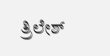ತ್ರಿಲೇಶ್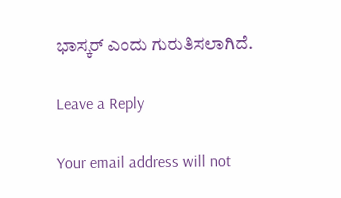ಭಾಸ್ಕರ್ ಎಂದು ಗುರುತಿಸಲಾಗಿದೆ.

Leave a Reply

Your email address will not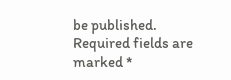be published. Required fields are marked *